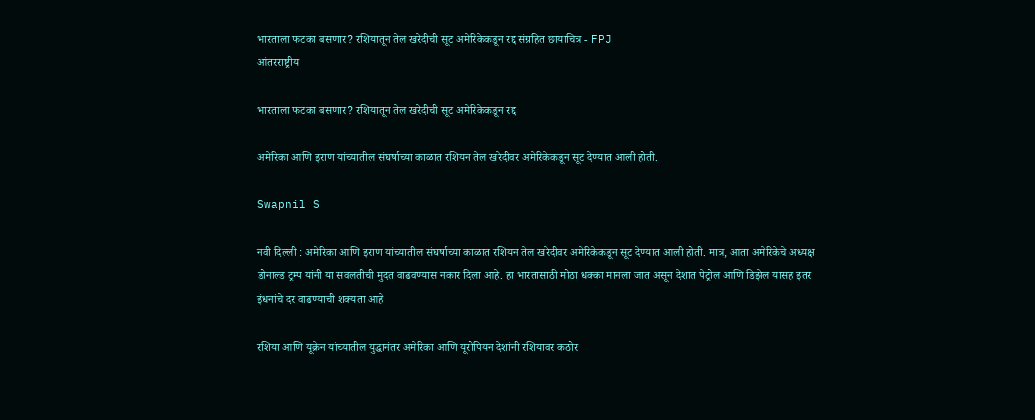भारताला फटका बसणार? रशियातून तेल खरेदीची सूट अमेरिकेकडून रद्द संग्रहित छायाचित्र - FPJ
आंतरराष्ट्रीय

भारताला फटका बसणार? रशियातून तेल खरेदीची सूट अमेरिकेकडून रद्द

अमेरिका आणि इराण यांच्यातील संघर्षाच्या काळात रशियन तेल खरेदीवर अमेरिकेकडून सूट देण्यात आली होती.

Swapnil S

नवी दिल्ली : अमेरिका आणि इराण यांच्यातील संघर्षाच्या काळात रशियन तेल खरेदीवर अमेरिकेकडून सूट देण्यात आली होती. मात्र, आता अमेरिकेचे अध्यक्ष डोनाल्ड ट्रम्प यांनी या सवलतीची मुदत वाढवण्यास नकार दिला आहे. हा भारतासाठी मोठा धक्का मानला जात असून देशात पेट्रोल आणि डिझेल यासह इतर इंधनांचे दर वाढण्याची शक्यता आहे

रशिया आणि यूक्रेन यांच्यातील युद्धानंतर अमेरिका आणि यूरोपियन देशांनी रशियावर कठोर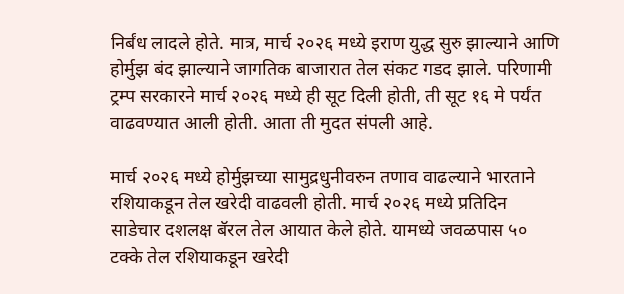निर्बंध लादले होते. मात्र, मार्च २०२६ मध्ये इराण युद्ध सुरु झाल्याने आणि होर्मुझ बंद झाल्याने जागतिक बाजारात तेल संकट गडद झाले. परिणामी ट्रम्प सरकारने मार्च २०२६ मध्ये ही सूट दिली होती, ती सूट १६ मे पर्यंत वाढवण्यात आली होती. आता ती मुदत संपली आहे.

मार्च २०२६ मध्ये होर्मुझच्या सामुद्रधुनीवरुन तणाव वाढल्याने भारताने रशियाकडून तेल खरेदी वाढवली होती. मार्च २०२६ मध्ये प्रतिदिन साडेचार दशलक्ष बॅरल तेल आयात केले होते. यामध्ये जवळपास ५० टक्के तेल रशियाकडून खरेदी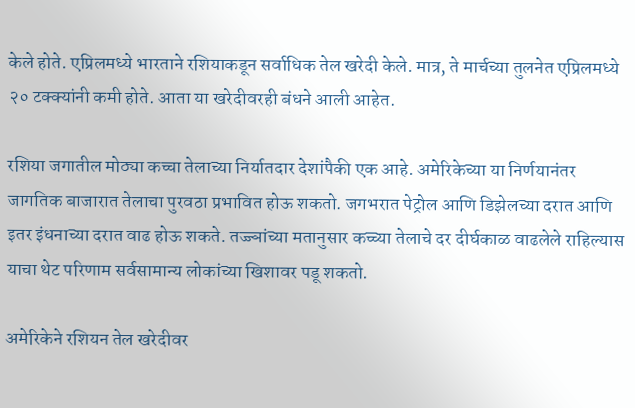केले होते. एप्रिलमध्ये भारताने रशियाकडून सर्वाधिक तेल खरेदी केले. मात्र, ते मार्चच्या तुलनेत एप्रिलमध्ये २० टक्क्यांनी कमी होते. आता या खरेदीवरही बंधने आली आहेत.

रशिया जगातील मोठ्या कच्चा तेलाच्या निर्यातदार देशांपैकी एक आहे. अमेरिकेच्या या निर्णयानंतर जागतिक बाजारात तेलाचा पुरवठा प्रभावित होऊ शकतो. जगभरात पेट्रोल आणि डिझेलच्या दरात आणि इतर इंधनाच्या दरात वाढ होऊ शकते. तज्ज्ञांच्या मतानुसार कच्च्या तेलाचे दर दीर्घकाळ वाढलेले राहिल्यास याचा थेट परिणाम सर्वसामान्य लोकांच्या खिशावर पडू शकतो.

अमेरिकेने रशियन तेल खरेदीवर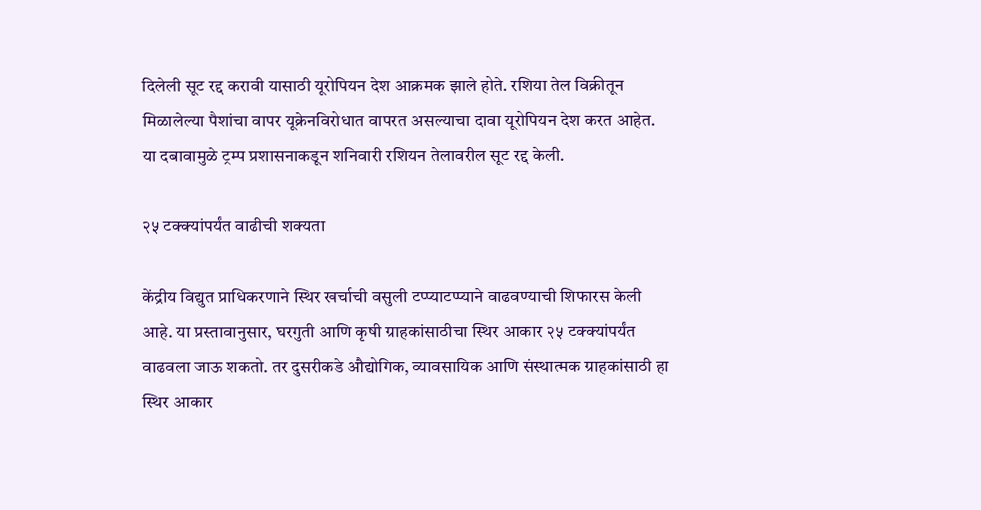दिलेली सूट रद्द करावी यासाठी यूरोपियन देश आक्रमक झाले होते. रशिया तेल विक्रीतून मिळालेल्या पैशांचा वापर यूक्रेनविरोधात वापरत असल्याचा दावा यूरोपियन देश करत आहेत. या दबावामुळे ट्रम्प प्रशासनाकडून शनिवारी रशियन तेलावरील सूट रद्द केली.

२५ टक्क्यांपर्यंत वाढीची शक्यता

केंद्रीय विद्युत प्राधिकरणाने स्थिर खर्चाची वसुली टप्प्याटप्प्याने वाढवण्याची शिफारस केली आहे. या प्रस्तावानुसार, घरगुती आणि कृषी ग्राहकांसाठीचा स्थिर आकार २५ टक्क्यांपर्यंत वाढवला जाऊ शकतो. तर दुसरीकडे औद्योगिक, व्यावसायिक आणि संस्थात्मक ग्राहकांसाठी हा स्थिर आकार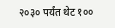२०३० पर्यंत थेट १००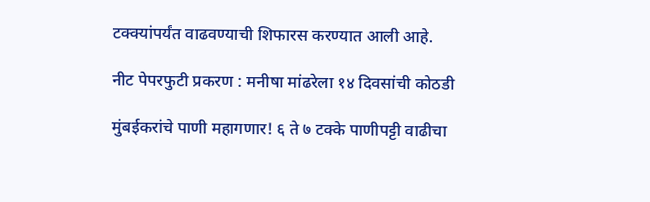टक्क्यांपर्यंत वाढवण्याची शिफारस करण्यात आली आहे.

नीट पेपरफुटी प्रकरण : मनीषा मांढरेला १४ दिवसांची कोठडी

मुंबईकरांचे पाणी महागणार! ६ ते ७ टक्के पाणीपट्टी वाढीचा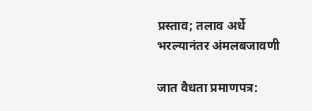प्रस्ताव; तलाव अर्धे भरल्यानंतर अंमलबजावणी

जात वैधता प्रमाणपत्र: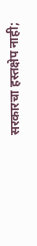सरकारचा हस्तक्षेप नाही;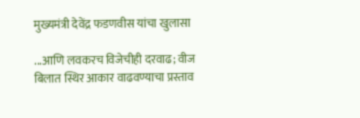मुख्यमंत्री देवेंद्र फडणवीस यांचा खुलासा

...आणि लवकरच विजेचीही दरवाढ; वीज बिलात स्थिर आकार वाढवण्याचा प्रस्ताव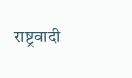राष्ट्रवादी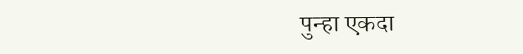पुन्हा एकदा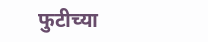फुटीच्या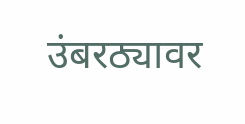उंबरठ्यावर